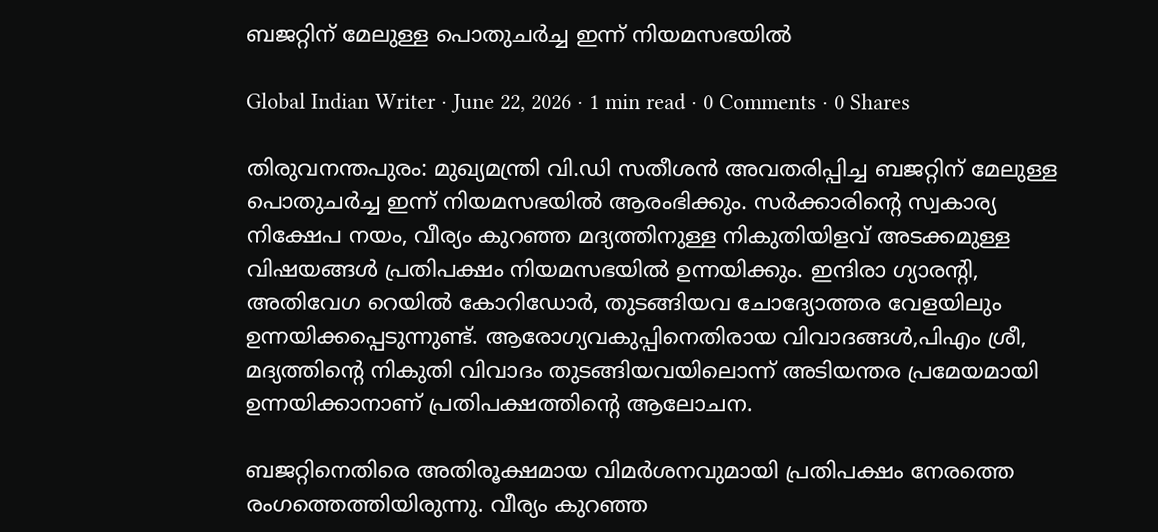ബജറ്റിന് മേലുള്ള പൊതുചര്‍ച്ച ഇന്ന് നിയമസഭയില്‍

Global Indian Writer · June 22, 2026 · 1 min read · 0 Comments · 0 Shares

തിരുവനന്തപുരം: മുഖ്യമന്ത്രി വി.ഡി സതീശന്‍ അവതരിപ്പിച്ച ബജറ്റിന് മേലുള്ള പൊതുചര്‍ച്ച ഇന്ന് നിയമസഭയില്‍ ആരംഭിക്കും. സര്‍ക്കാരിന്റെ സ്വകാര്യ നിക്ഷേപ നയം, വീര്യം കുറഞ്ഞ മദ്യത്തിനുള്ള നികുതിയിളവ് അടക്കമുള്ള വിഷയങ്ങള്‍ പ്രതിപക്ഷം നിയമസഭയില്‍ ഉന്നയിക്കും. ഇന്ദിരാ ഗ്യാരന്റി, അതിവേഗ റെയില്‍ കോറിഡോര്‍, തുടങ്ങിയവ ചോദ്യോത്തര വേളയിലും ഉന്നയിക്കപ്പെടുന്നുണ്ട്. ആരോഗ്യവകുപ്പിനെതിരായ വിവാദങ്ങള്‍,പിഎം ശ്രീ, മദ്യത്തിന്റെ നികുതി വിവാദം തുടങ്ങിയവയിലൊന്ന് അടിയന്തര പ്രമേയമായി ഉന്നയിക്കാനാണ് പ്രതിപക്ഷത്തിന്റെ ആലോചന.

ബജറ്റിനെതിരെ അതിരൂക്ഷമായ വിമര്‍ശനവുമായി പ്രതിപക്ഷം നേരത്തെ രംഗത്തെത്തിയിരുന്നു. വീര്യം കുറഞ്ഞ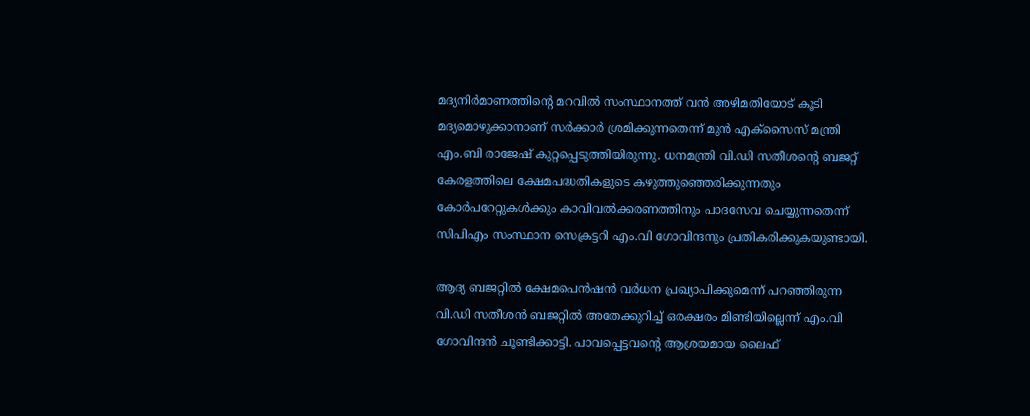മദ്യനിര്‍മാണത്തിന്റെ മറവില്‍ സംസ്ഥാനത്ത് വന്‍ അഴിമതിയോട് കൂടി മദ്യമൊഴുക്കാനാണ് സര്‍ക്കാര്‍ ശ്രമിക്കുന്നതെന്ന് മുന്‍ എക്‌സൈസ് മന്ത്രി എം.ബി രാജേഷ് കുറ്റപ്പെടുത്തിയിരുന്നു. ധനമന്ത്രി വി.ഡി സതീശന്റെ ബജറ്റ് കേരളത്തിലെ ക്ഷേമപദ്ധതികളുടെ കഴുത്തുഞ്ഞെരിക്കുന്നതും കോര്‍പറേറ്റുകള്‍ക്കും കാവിവല്‍ക്കരണത്തിനും പാദസേവ ചെയ്യുന്നതെന്ന് സിപിഎം സംസ്ഥാന സെക്രട്ടറി എം.വി ഗോവിന്ദനും പ്രതികരിക്കുകയുണ്ടായി.

ആദ്യ ബജറ്റില്‍ ക്ഷേമപെന്‍ഷന്‍ വര്‍ധന പ്രഖ്യാപിക്കുമെന്ന് പറഞ്ഞിരുന്ന വി.ഡി സതീശന്‍ ബജറ്റില്‍ അതേക്കുറിച്ച് ഒരക്ഷരം മിണ്ടിയില്ലെന്ന് എം.വി ഗോവിന്ദന്‍ ചൂണ്ടിക്കാട്ടി. പാവപ്പെട്ടവന്റെ ആശ്രയമായ ലൈഫ്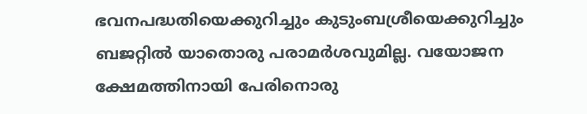ഭവനപദ്ധതിയെക്കുറിച്ചും കുടുംബശ്രീയെക്കുറിച്ചും ബജറ്റില്‍ യാതൊരു പരാമര്‍ശവുമില്ല. വയോജന ക്ഷേമത്തിനായി പേരിനൊരു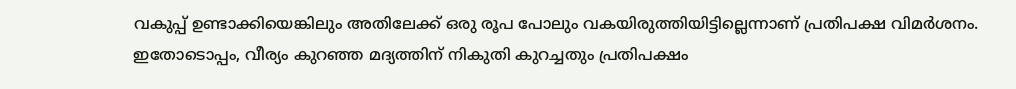വകുപ്പ് ഉണ്ടാക്കിയെങ്കിലും അതിലേക്ക് ഒരു രൂപ പോലും വകയിരുത്തിയിട്ടില്ലെന്നാണ് പ്രതിപക്ഷ വിമര്‍ശനം. ഇതോടൊപ്പം, വീര്യം കുറഞ്ഞ മദ്യത്തിന് നികുതി കുറച്ചതും പ്രതിപക്ഷം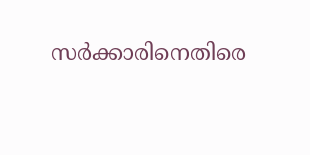സര്‍ക്കാരിനെതിരെ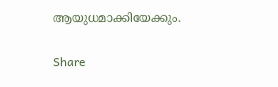ആയുധമാക്കിയേക്കും.

Share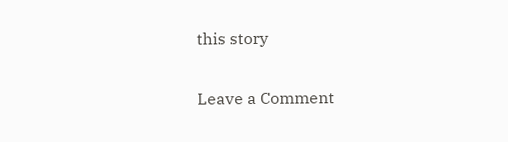this story

Leave a Comment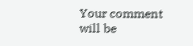Your comment will be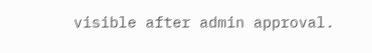visible after admin approval.